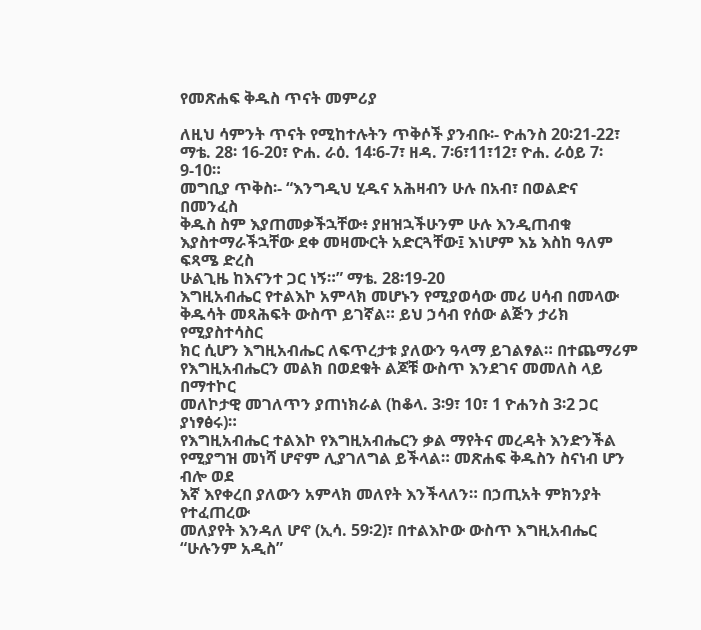የመጽሐፍ ቅዱስ ጥናት መምሪያ

ለዚህ ሳምንት ጥናት የሚከተሉትን ጥቅሶች ያንብቡ፡- ዮሐንስ 20፡21-22፣ ማቴ. 28፡ 16-20፣ ዮሐ. ራዕ. 14፡6-7፣ ዘዳ. 7፡6፣11፣12፣ ዮሐ. ራዕይ 7፡9-10።
መግቢያ ጥቅስ፡- “እንግዲህ ሂዱና አሕዛብን ሁሉ በአብ፣ በወልድና በመንፈስ
ቅዱስ ስም እያጠመቃችኋቸው፥ ያዘዝኋችሁንም ሁሉ እንዲጠብቁ እያስተማራችኋቸው ደቀ መዛሙርት አድርጓቸው፤ እነሆም እኔ እስከ ዓለም ፍጻሜ ድረስ
ሁልጊዜ ከእናንተ ጋር ነኝ።” ማቴ. 28፡19-20
እግዚአብሔር የተልእኮ አምላክ መሆኑን የሚያወሳው መሪ ሀሳብ በመላው
ቅዱሳት መጻሕፍት ውስጥ ይገኛል። ይህ ኃሳብ የሰው ልጅን ታሪክ የሚያስተሳስር
ክር ሲሆን እግዚአብሔር ለፍጥረታቱ ያለውን ዓላማ ይገልፃል። በተጨማሪም
የእግዚአብሔርን መልክ በወደቁት ልጆቹ ውስጥ እንደገና መመለስ ላይ በማተኮር
መለኮታዊ መገለጥን ያጠነክራል (ከቆላ. 3፡9፣ 10፣ 1 ዮሐንስ 3፡2 ጋር ያነፃፅሩ)።
የእግዚአብሔር ተልእኮ የእግዚአብሔርን ቃል ማየትና መረዳት እንድንችል
የሚያግዝ መነሻ ሆኖም ሊያገለግል ይችላል። መጽሐፍ ቅዱስን ስናነብ ሆን ብሎ ወደ
እኛ እየቀረበ ያለውን አምላክ መለየት እንችላለን። በኃጢአት ምክንያት የተፈጠረው
መለያየት እንዳለ ሆኖ (ኢሳ. 59፡2)፣ በተልእኮው ውስጥ እግዚአብሔር “ሁሉንም አዲስ”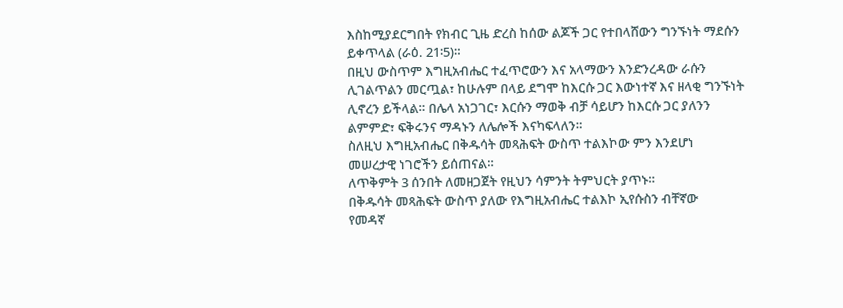እስከሚያደርግበት የክብር ጊዜ ድረስ ከሰው ልጆች ጋር የተበላሸውን ግንኙነት ማደሱን
ይቀጥላል (ራዕ. 21፡5)።
በዚህ ውስጥም እግዚአብሔር ተፈጥሮውን እና አላማውን እንድንረዳው ራሱን
ሊገልጥልን መርጧል፣ ከሁሉም በላይ ደግሞ ከእርሱ ጋር እውነተኛ እና ዘላቂ ግንኙነት
ሊኖረን ይችላል። በሌላ አነጋገር፣ እርሱን ማወቅ ብቻ ሳይሆን ከእርሱ ጋር ያለንን
ልምምድ፣ ፍቅሩንና ማዳኑን ለሌሎች እናካፍላለን።
ስለዚህ እግዚአብሔር በቅዱሳት መጻሕፍት ውስጥ ተልእኮው ምን እንደሆነ
መሠረታዊ ነገሮችን ይሰጠናል።
ለጥቅምት 3 ሰንበት ለመዘጋጀት የዚህን ሳምንት ትምህርት ያጥኑ።
በቅዱሳት መጻሕፍት ውስጥ ያለው የእግዚአብሔር ተልእኮ ኢየሱስን ብቸኛው
የመዳኛ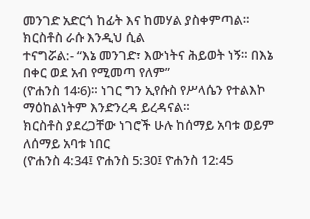መንገድ አድርጎ ከፊት እና ከመሃል ያስቀምጣል። ክርስቶስ ራሱ እንዲህ ሲል
ተናግሯል:- “እኔ መንገድ፣ እውነትና ሕይወት ነኝ። በእኔ በቀር ወደ አብ የሚመጣ የለም”
(ዮሐንስ 14፡6)። ነገር ግን ኢየሱስ የሥላሴን የተልእኮ ማዕከልነትም እንድንረዳ ይረዳናል።
ክርስቶስ ያደረጋቸው ነገሮች ሁሉ ከሰማይ አባቱ ወይም ለሰማይ አባቱ ነበር
(ዮሐንስ 4:34፤ ዮሐንስ 5:30፤ ዮሐንስ 12:45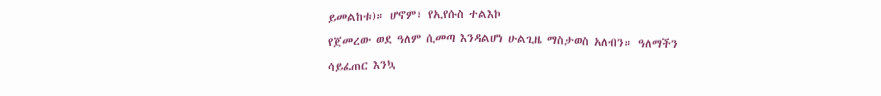ይመልከቱ)። ሆኖም፣ የኢየሱስ ተልእኮ
የጀመረው ወደ ዓለም ሲመጣ እንዳልሆነ ሁልጊዜ ማስታወስ አለብን። ዓለማችን
ሳይፈጠር እንኳ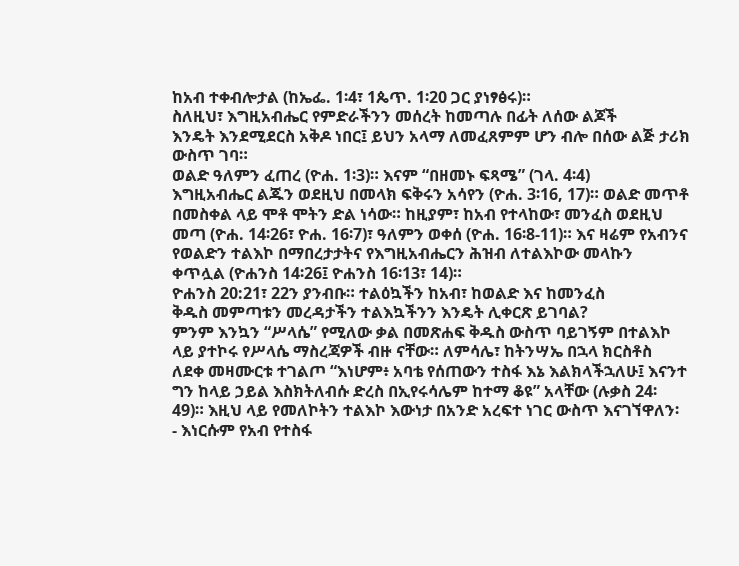ከአብ ተቀብሎታል (ከኤፌ. 1፡4፣ 1ጴጥ. 1፡20 ጋር ያነፃፅሩ)።
ስለዚህ፣ እግዚአብሔር የምድራችንን መሰረት ከመጣሉ በፊት ለሰው ልጆች
እንዴት እንደሚደርስ አቅዶ ነበር፤ ይህን አላማ ለመፈጸምም ሆን ብሎ በሰው ልጅ ታሪክ
ውስጥ ገባ።
ወልድ ዓለምን ፈጠረ (ዮሐ. 1፡3)። እናም “በዘመኑ ፍጻሜ” (ገላ. 4፡4)
እግዚአብሔር ልጁን ወደዚህ በመላክ ፍቅሩን አሳየን (ዮሐ. 3፡16, 17)። ወልድ መጥቶ
በመስቀል ላይ ሞቶ ሞትን ድል ነሳው። ከዚያም፣ ከአብ የተላከው፣ መንፈስ ወደዚህ
መጣ (ዮሐ. 14፡26፣ ዮሐ. 16፡7)፣ ዓለምን ወቀሰ (ዮሐ. 16፡8-11)። እና ዛሬም የአብንና
የወልድን ተልእኮ በማበረታታትና የእግዚአብሔርን ሕዝብ ለተልእኮው መላኩን
ቀጥሏል (ዮሐንስ 14፡26፤ ዮሐንስ 16፡13፣ 14)።
ዮሐንስ 20:21፣ 22ን ያንብቡ። ተልዕኳችን ከአብ፣ ከወልድ እና ከመንፈስ
ቅዱስ መምጣቱን መረዳታችን ተልእኳችንን እንዴት ሊቀርጽ ይገባል?
ምንም እንኳን “ሥላሴ” የሚለው ቃል በመጽሐፍ ቅዱስ ውስጥ ባይገኝም በተልእኮ
ላይ ያተኮሩ የሥላሴ ማስረጃዎች ብዙ ናቸው። ለምሳሌ፣ ከትንሣኤ በኋላ ክርስቶስ
ለደቀ መዛሙርቱ ተገልጦ “እነሆም፥ አባቴ የሰጠውን ተስፋ እኔ እልክላችኋለሁ፤ እናንተ
ግን ከላይ ኃይል እስክትለብሱ ድረስ በኢየሩሳሌም ከተማ ቆዩ” አላቸው (ሉቃስ 24፡
49)። እዚህ ላይ የመለኮትን ተልእኮ እውነታ በአንድ አረፍተ ነገር ውስጥ እናገኘዋለን፡
- እነርሱም የአብ የተስፋ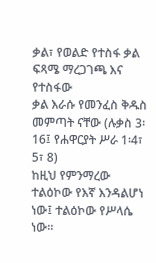ቃል፣ የወልድ የተስፋ ቃል ፍጻሜ ማረጋገጫ እና የተስፋው
ቃል እራሱ የመንፈስ ቅዱስ መምጣት ናቸው (ሉቃስ 3፡16፤ የሐዋርያት ሥራ 1፡4፣ 5፣ 8)
ከዚህ የምንማረው ተልዕኮው የእኛ እንዳልሆነ ነው፤ ተልዕኮው የሥላሴ ነው።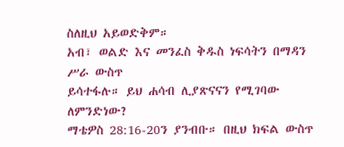ስለዚህ አይወድቅም።
አብ፣ ወልድ እና መንፈስ ቅዱስ ነፍሳትን በማዳን ሥራ ውስጥ
ይሳተፋሉ። ይህ ሐሳብ ሊያጽናናን የሚገባው ለምንድነው?
ማቴዎስ 28:16-20ን ያንብቡ። በዚህ ክፍል ውስጥ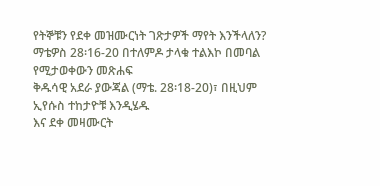የትኞቹን የደቀ መዝሙርነት ገጽታዎች ማየት እንችላለን?
ማቴዎስ 28፡16-20 በተለምዶ ታላቁ ተልእኮ በመባል የሚታወቀውን መጽሐፍ
ቅዱሳዊ አደራ ያውጃል (ማቴ. 28፡18-20)፣ በዚህም ኢየሱስ ተከታዮቹ እንዲሄዱ
እና ደቀ መዛሙርት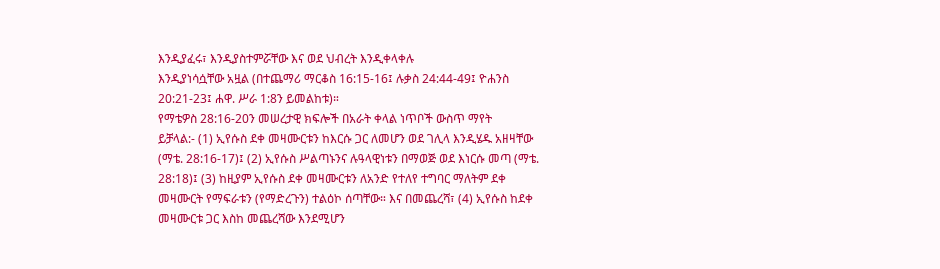እንዲያፈሩ፣ እንዲያስተምሯቸው እና ወደ ህብረት እንዲቀላቀሉ
እንዲያነሳሷቸው አዟል (በተጨማሪ ማርቆስ 16:15-16፤ ሉቃስ 24:44-49፤ ዮሐንስ
20:21-23፤ ሐዋ. ሥራ 1:8ን ይመልከቱ)።
የማቴዎስ 28:16-20ን መሠረታዊ ክፍሎች በአራት ቀላል ነጥቦች ውስጥ ማየት
ይቻላል:- (1) ኢየሱስ ደቀ መዛሙርቱን ከእርሱ ጋር ለመሆን ወደ ገሊላ እንዲሄዱ አዘዛቸው
(ማቴ. 28:16-17)፤ (2) ኢየሱስ ሥልጣኑንና ሉዓላዊነቱን በማወጅ ወደ እነርሱ መጣ (ማቴ.
28:18)፤ (3) ከዚያም ኢየሱስ ደቀ መዛሙርቱን ለአንድ የተለየ ተግባር ማለትም ደቀ
መዛሙርት የማፍራቱን (የማድረጉን) ተልዕኮ ሰጣቸው። እና በመጨረሻ፣ (4) ኢየሱስ ከደቀ
መዛሙርቱ ጋር እስከ መጨረሻው እንደሚሆን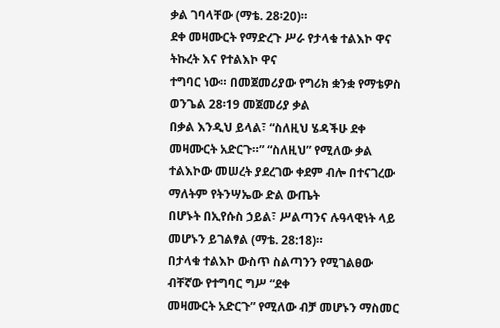ቃል ገባላቸው (ማቴ. 28፡20)።
ደቀ መዛሙርት የማድረጉ ሥራ የታላቁ ተልእኮ ዋና ትኩረት እና የተልእኮ ዋና
ተግባር ነው። በመጀመሪያው የግሪክ ቋንቋ የማቴዎስ ወንጌል 28፡19 መጀመሪያ ቃል
በቃል እንዲህ ይላል፣ “ስለዚህ ሄዳችሁ ደቀ መዛሙርት አድርጉ።” “ስለዚህ” የሚለው ቃል
ተልእኮው መሠረት ያደረገው ቀደም ብሎ በተናገረው ማለትም የትንሣኤው ድል ውጤት
በሆኑት በኢየሱስ ኃይል፣ ሥልጣንና ሉዓላዊነት ላይ መሆኑን ይገልፃል (ማቴ. 28:18)።
በታላቁ ተልእኮ ውስጥ ስልጣንን የሚገልፀው ብቸኛው የተግባር ግሥ “ደቀ
መዛሙርት አድርጉ” የሚለው ብቻ መሆኑን ማስመር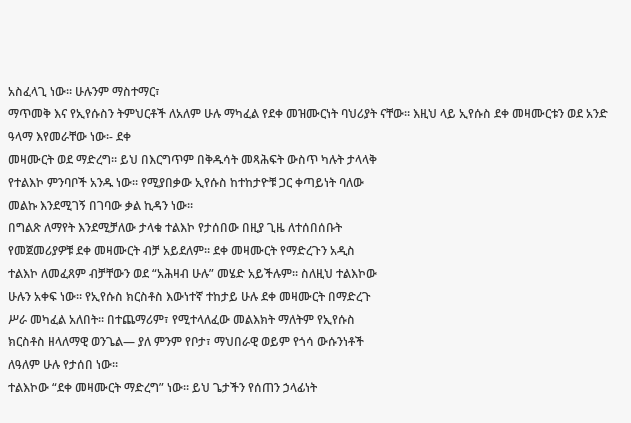አስፈላጊ ነው። ሁሉንም ማስተማር፣
ማጥመቅ እና የኢየሱስን ትምህርቶች ለአለም ሁሉ ማካፈል የደቀ መዝሙርነት ባህሪያት ናቸው። እዚህ ላይ ኢየሱስ ደቀ መዛሙርቱን ወደ አንድ ዓላማ እየመራቸው ነው፡- ደቀ
መዛሙርት ወደ ማድረግ። ይህ በእርግጥም በቅዱሳት መጻሕፍት ውስጥ ካሉት ታላላቅ
የተልእኮ ምንባቦች አንዱ ነው። የሚያበቃው ኢየሱስ ከተከታዮቹ ጋር ቀጣይነት ባለው
መልኩ እንደሚገኝ በገባው ቃል ኪዳን ነው።
በግልጽ ለማየት እንደሚቻለው ታላቁ ተልእኮ የታሰበው በዚያ ጊዜ ለተሰበሰቡት
የመጀመሪያዎቹ ደቀ መዛሙርት ብቻ አይደለም። ደቀ መዛሙርት የማድረጉን አዲስ
ተልእኮ ለመፈጸም ብቻቸውን ወደ “አሕዛብ ሁሉ” መሄድ አይችሉም። ስለዚህ ተልእኮው
ሁሉን አቀፍ ነው። የኢየሱስ ክርስቶስ እውነተኛ ተከታይ ሁሉ ደቀ መዛሙርት በማድረጉ
ሥራ መካፈል አለበት። በተጨማሪም፣ የሚተላለፈው መልእክት ማለትም የኢየሱስ
ክርስቶስ ዘላለማዊ ወንጌል— ያለ ምንም የቦታ፣ ማህበራዊ ወይም የጎሳ ውሱንነቶች
ለዓለም ሁሉ የታሰበ ነው።
ተልእኮው “ደቀ መዛሙርት ማድረግ” ነው። ይህ ጌታችን የሰጠን ኃላፊነት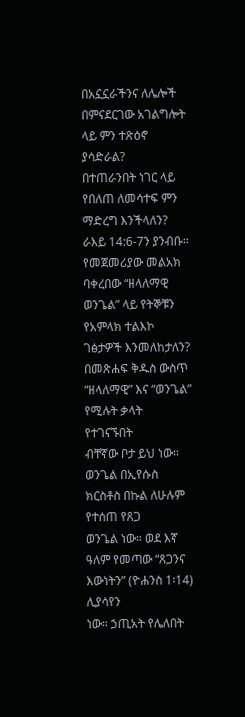በአኗኗራችንና ለሌሎች በምናደርገው አገልግሎት ላይ ምን ተጽዕኖ ያሳድራል?
በተጠራንበት ነገር ላይ የበለጠ ለመሳተፍ ምን ማድረግ እንችላለን?
ራእይ 14:6-7ን ያንብቡ። የመጀመሪያው መልአክ ባቀረበው “ዘላለማዊ ወንጌል” ላይ የትኞቹን የአምላክ ተልእኮ ገፅታዎች እንመለከታለን?
በመጽሐፍ ቅዱስ ውስጥ “ዘላለማዊ” እና “ወንጌል” የሚሉት ቃላት የተገናኙበት
ብቸኛው ቦታ ይህ ነው። ወንጌል በኢየሱስ ክርስቶስ በኩል ለሁሉም የተሰጠ የጸጋ
ወንጌል ነው። ወደ እኛ ዓለም የመጣው “ጸጋንና እውነትን” (ዮሐንስ 1፡14) ሊያሳየን
ነው። ኃጢአት የሌለበት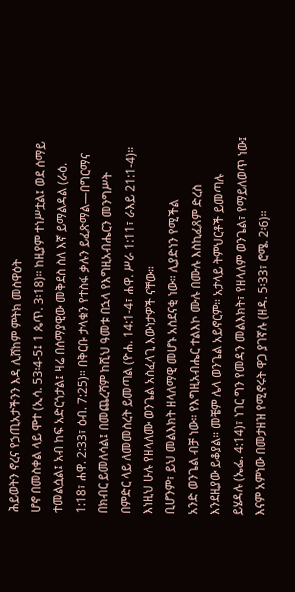ሕይወትን ኖረና የኃጢአታችንን እዳ ሊሸከም ምትክ መስዋዕት
ሆኖ በመስቀል ላይ ሞተ (ኢሳ. 53፡4-5፤ 1 ጴጥ. 3፡18)። ከዚያም ተነሥቷል፤ ወደ ሰማይ
ተመልሷል፤ አብ ከፍ አድርጎታል፤ ዛሬ በሰማያዊው መቅደስ ስለ እኛ ይማልዳል (ራዕ.
1:18፣ ሐዋ. 2:33፣ ዕብ. 7:25)። በቅርቡ ታላቁን የተስፋ ቃሉን ይፈጽማል—በግርማና
በክብር ይመለሳል፤ በመጨረሻም ከሺህ ዓመቱ በኋላ የእግዚአብሔርን መንግሥት
በምድር ላይ ለመመስረት ይመጣል (ዮሐ. 14:1-4፣ ሐዋ. ሥራ 1:11፣ ራእይ 21:1-4)።
እነዚህ ሁሉ የዘላለሙ ወንጌል አስፈላጊ እውነታዎች ናቸው።
ቢሆንም፣ ይህ መልእክት ዘላለማዊ መሆኑ አስደናቂ ነው። ሊያድነን የሚችል
አንድ ወንጌል ብቻ ነው። የእግዚአብሔር ተልእኮ ሙሉ በሙሉ እስኪፈጸም ድረስ
እንደዚያው ይቆያል። መቼም ሌላ ወንጌል አይኖርም። አታላይ ትምህርቶች ይመጣሉ
ይሄዳሉ (ኤፌ. 4:14)፣ ነገር ግን የመዳን መልእክት፣ የዘላለም ወንጌል፣ የማይለወጥ ነው፤
እናም አምነው በመታዘዝ የሚኖሩት ዋጋ ያገኛሉ (ዘዳ. 5፡33፣ ሮሜ. 2፡6)።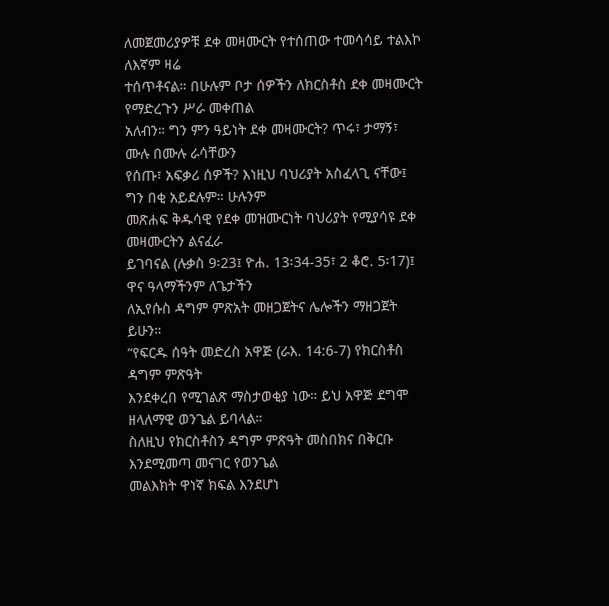ለመጀመሪያዎቹ ደቀ መዛሙርት የተሰጠው ተመሳሳይ ተልእኮ ለእኛም ዛሬ
ተሰጥቶናል። በሁሉም ቦታ ሰዎችን ለክርስቶስ ደቀ መዛሙርት የማድረጉን ሥራ መቀጠል
አለብን። ግን ምን ዓይነት ደቀ መዛሙርት? ጥሩ፣ ታማኝ፣ ሙሉ በሙሉ ራሳቸውን
የሰጡ፣ አፍቃሪ ሰዎች? እነዚህ ባህሪያት አስፈላጊ ናቸው፤ ግን በቂ አይደሉም። ሁሉንም
መጽሐፍ ቅዱሳዊ የደቀ መዝሙርነት ባህሪያት የሚያሳዩ ደቀ መዛሙርትን ልናፈራ
ይገባናል (ሉቃስ 9፡23፤ ዮሐ. 13፡34-35፣ 2 ቆሮ. 5፡17)፤ ዋና ዓላማችንም ለጌታችን
ለኢየሱስ ዳግም ምጽአት መዘጋጀትና ሌሎችን ማዘጋጀት ይሁን።
“የፍርዱ ሰዓት መድረስ አዋጅ (ራእ. 14:6-7) የክርስቶስ ዳግም ምጽዓት
እንደቀረበ የሚገልጽ ማስታወቂያ ነው። ይህ አዋጅ ደግሞ ዘላለማዊ ወንጌል ይባላል።
ስለዚህ የክርስቶስን ዳግም ምጽዓት መስበክና በቅርቡ እንደሚመጣ መናገር የወንጌል
መልእክት ዋነኛ ክፍል እንደሆነ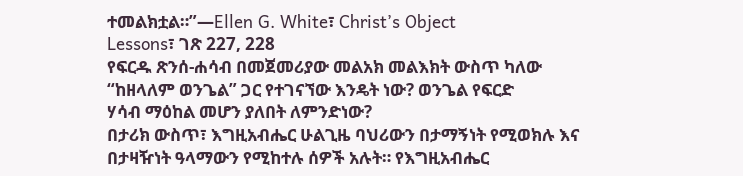ተመልክቷል።”—Ellen G. White፣ Christ’s Object
Lessons፣ ገጽ 227, 228
የፍርዱ ጽንሰ-ሐሳብ በመጀመሪያው መልአክ መልእክት ውስጥ ካለው
“ከዘላለም ወንጌል” ጋር የተገናኘው እንዴት ነው? ወንጌል የፍርድ
ሃሳብ ማዕከል መሆን ያለበት ለምንድነው?
በታሪክ ውስጥ፣ እግዚአብሔር ሁልጊዜ ባህሪውን በታማኝነት የሚወክሉ እና
በታዛዥነት ዓላማውን የሚከተሉ ሰዎች አሉት። የእግዚአብሔር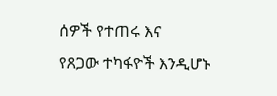ሰዎች የተጠሩ እና
የጸጋው ተካፋዮች እንዲሆኑ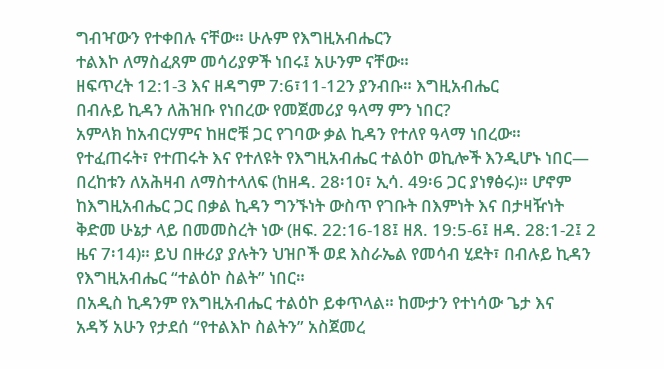ግብዣውን የተቀበሉ ናቸው። ሁሉም የእግዚአብሔርን
ተልእኮ ለማስፈጸም መሳሪያዎች ነበሩ፤ አሁንም ናቸው።
ዘፍጥረት 12:1-3 እና ዘዳግም 7:6፣11-12ን ያንብቡ። እግዚአብሔር
በብሉይ ኪዳን ለሕዝቡ የነበረው የመጀመሪያ ዓላማ ምን ነበር?
አምላክ ከአብርሃምና ከዘሮቹ ጋር የገባው ቃል ኪዳን የተለየ ዓላማ ነበረው።
የተፈጠሩት፣ የተጠሩት እና የተለዩት የእግዚአብሔር ተልዕኮ ወኪሎች እንዲሆኑ ነበር—
በረከቱን ለአሕዛብ ለማስተላለፍ (ከዘዳ. 28፡10፣ ኢሳ. 49፡6 ጋር ያነፃፅሩ)። ሆኖም
ከእግዚአብሔር ጋር በቃል ኪዳን ግንኙነት ውስጥ የገቡት በእምነት እና በታዛዥነት
ቅድመ ሁኔታ ላይ በመመስረት ነው (ዘፍ. 22:16-18፤ ዘጸ. 19:5-6፤ ዘዳ. 28:1-2፤ 2
ዜና 7፡14)። ይህ በዙሪያ ያሉትን ህዝቦች ወደ እስራኤል የመሳብ ሂደት፣ በብሉይ ኪዳን
የእግዚአብሔር “ተልዕኮ ስልት” ነበር።
በአዲስ ኪዳንም የእግዚአብሔር ተልዕኮ ይቀጥላል። ከሙታን የተነሳው ጌታ እና
አዳኝ አሁን የታደሰ “የተልእኮ ስልትን” አስጀመረ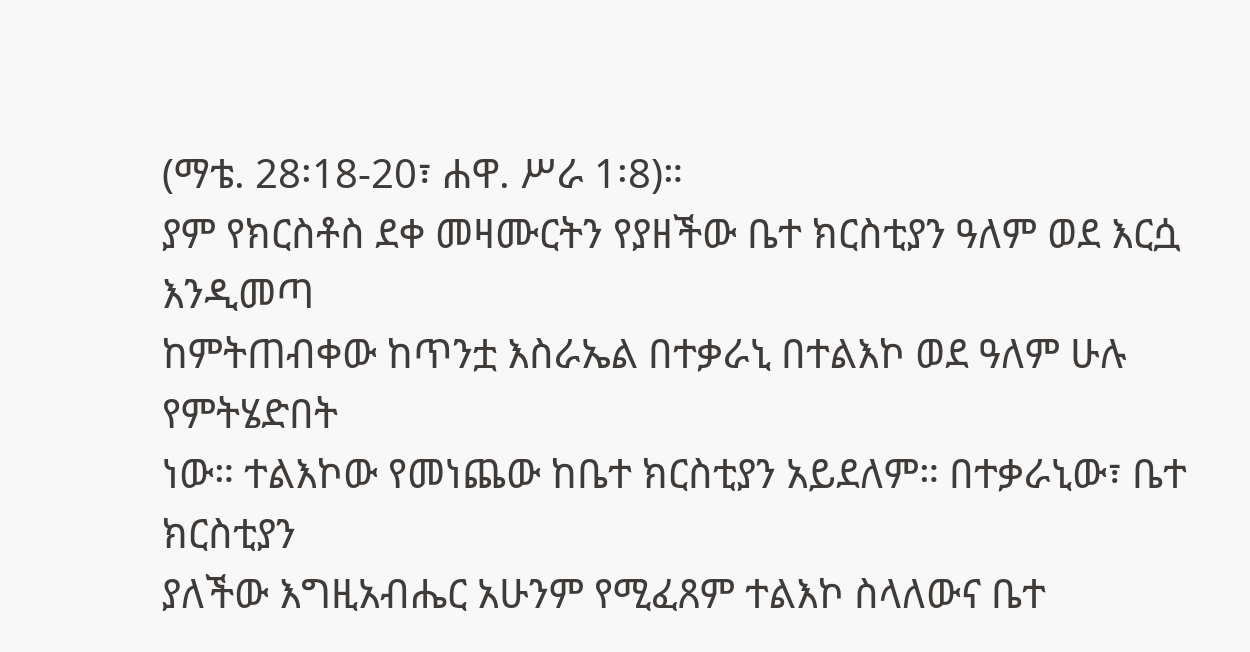(ማቴ. 28፡18-20፣ ሐዋ. ሥራ 1፡8)።
ያም የክርስቶስ ደቀ መዛሙርትን የያዘችው ቤተ ክርስቲያን ዓለም ወደ እርሷ እንዲመጣ
ከምትጠብቀው ከጥንቷ እስራኤል በተቃራኒ በተልእኮ ወደ ዓለም ሁሉ የምትሄድበት
ነው። ተልእኮው የመነጨው ከቤተ ክርስቲያን አይደለም። በተቃራኒው፣ ቤተ ክርስቲያን
ያለችው እግዚአብሔር አሁንም የሚፈጸም ተልእኮ ስላለውና ቤተ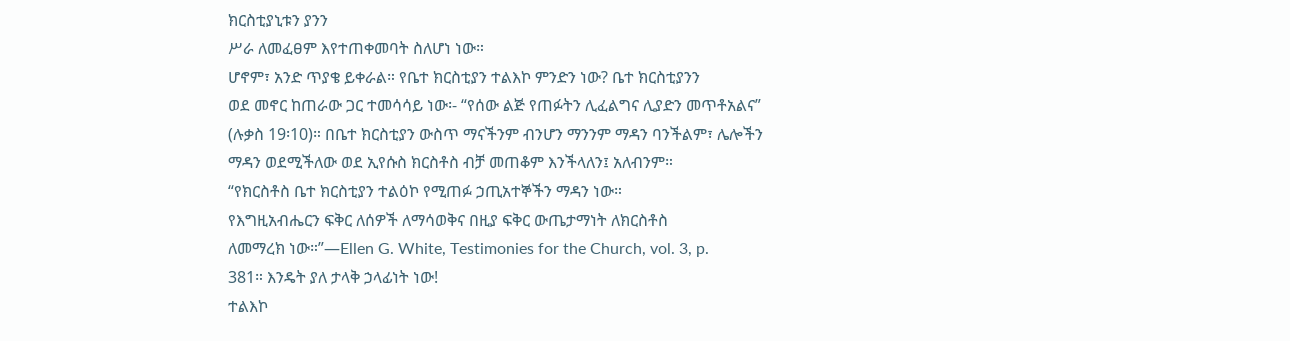ክርስቲያኒቱን ያንን
ሥራ ለመፈፀም እየተጠቀመባት ስለሆነ ነው።
ሆኖም፣ አንድ ጥያቄ ይቀራል። የቤተ ክርስቲያን ተልእኮ ምንድን ነው? ቤተ ክርስቲያንን
ወደ መኖር ከጠራው ጋር ተመሳሳይ ነው፡- “የሰው ልጅ የጠፉትን ሊፈልግና ሊያድን መጥቶአልና”
(ሉቃስ 19፡10)። በቤተ ክርስቲያን ውስጥ ማናችንም ብንሆን ማንንም ማዳን ባንችልም፣ ሌሎችን
ማዳን ወደሚችለው ወደ ኢየሱስ ክርስቶስ ብቻ መጠቆም እንችላለን፤ አለብንም።
“የክርስቶስ ቤተ ክርስቲያን ተልዕኮ የሚጠፉ ኃጢአተኞችን ማዳን ነው።
የእግዚአብሔርን ፍቅር ለሰዎች ለማሳወቅና በዚያ ፍቅር ውጤታማነት ለክርስቶስ
ለመማረክ ነው።”—Ellen G. White, Testimonies for the Church, vol. 3, p.
381። እንዴት ያለ ታላቅ ኃላፊነት ነው!
ተልእኮ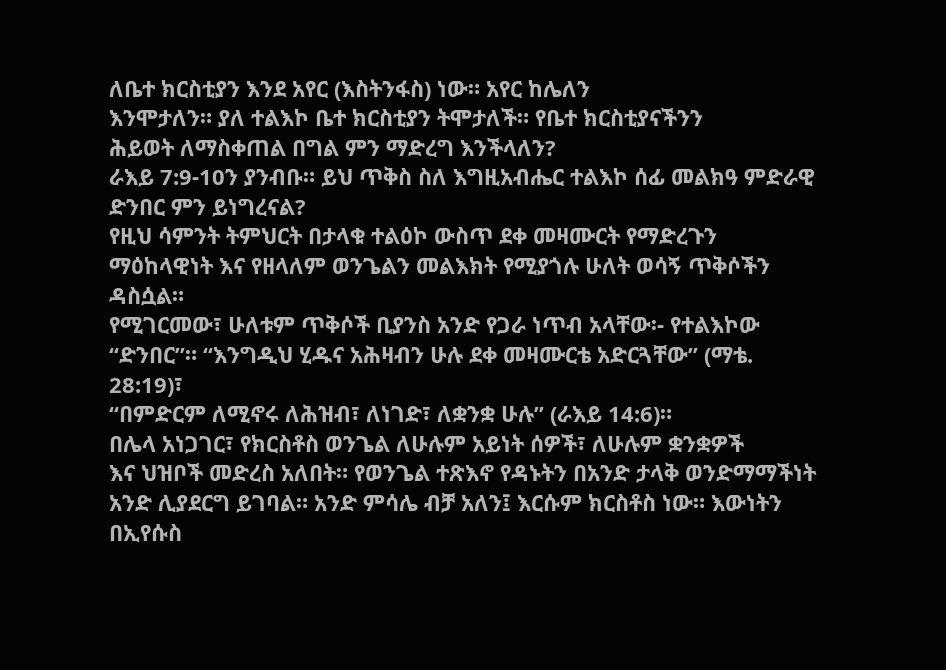ለቤተ ክርስቲያን እንደ አየር (እስትንፋስ) ነው። አየር ከሌለን
እንሞታለን። ያለ ተልእኮ ቤተ ክርስቲያን ትሞታለች። የቤተ ክርስቲያናችንን
ሕይወት ለማስቀጠል በግል ምን ማድረግ እንችላለን?
ራእይ 7:9-10ን ያንብቡ። ይህ ጥቅስ ስለ እግዚአብሔር ተልእኮ ሰፊ መልክዓ ምድራዊ ድንበር ምን ይነግረናል?
የዚህ ሳምንት ትምህርት በታላቁ ተልዕኮ ውስጥ ደቀ መዛሙርት የማድረጉን
ማዕከላዊነት እና የዘላለም ወንጌልን መልእክት የሚያጎሉ ሁለት ወሳኝ ጥቅሶችን ዳስሷል።
የሚገርመው፣ ሁለቱም ጥቅሶች ቢያንስ አንድ የጋራ ነጥብ አላቸው፡- የተልእኮው
“ድንበር”። “እንግዲህ ሂዱና አሕዛብን ሁሉ ደቀ መዛሙርቴ አድርጓቸው” (ማቴ. 28:19)፣
“በምድርም ለሚኖሩ ለሕዝብ፣ ለነገድ፣ ለቋንቋ ሁሉ” (ራእይ 14:6)።
በሌላ አነጋገር፣ የክርስቶስ ወንጌል ለሁሉም አይነት ሰዎች፣ ለሁሉም ቋንቋዎች
እና ህዝቦች መድረስ አለበት። የወንጌል ተጽእኖ የዳኑትን በአንድ ታላቅ ወንድማማችነት
አንድ ሊያደርግ ይገባል። አንድ ምሳሌ ብቻ አለን፤ እርሱም ክርስቶስ ነው። እውነትን
በኢየሱስ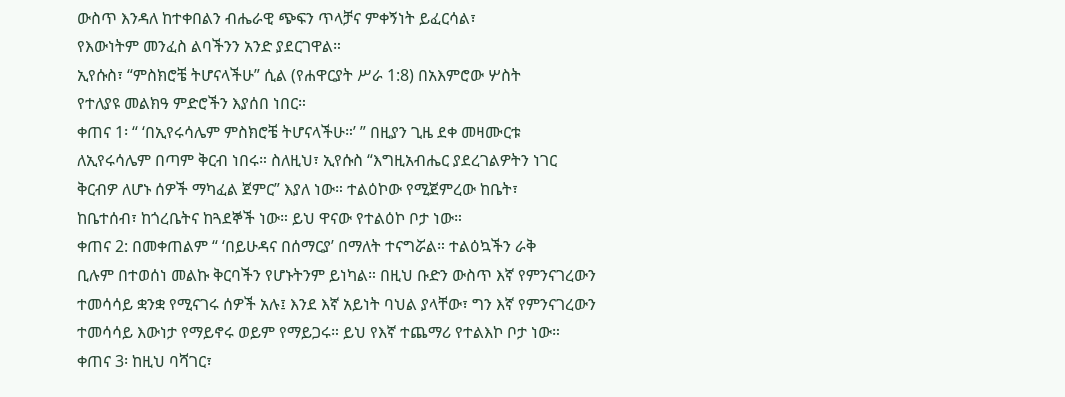ውስጥ እንዳለ ከተቀበልን ብሔራዊ ጭፍን ጥላቻና ምቀኝነት ይፈርሳል፣
የእውነትም መንፈስ ልባችንን አንድ ያደርገዋል።
ኢየሱስ፣ “ምስክሮቼ ትሆናላችሁ” ሲል (የሐዋርያት ሥራ 1:8) በአእምሮው ሦስት
የተለያዩ መልክዓ ምድሮችን እያሰበ ነበር።
ቀጠና 1፡ “ ‘በኢየሩሳሌም ምስክሮቼ ትሆናላችሁ።’ ” በዚያን ጊዜ ደቀ መዛሙርቱ
ለኢየሩሳሌም በጣም ቅርብ ነበሩ። ስለዚህ፣ ኢየሱስ “እግዚአብሔር ያደረገልዎትን ነገር
ቅርብዎ ለሆኑ ሰዎች ማካፈል ጀምር” እያለ ነው። ተልዕኮው የሚጀምረው ከቤት፣
ከቤተሰብ፣ ከጎረቤትና ከጓደኞች ነው። ይህ ዋናው የተልዕኮ ቦታ ነው።
ቀጠና 2: በመቀጠልም “ ‘በይሁዳና በሰማርያ’ በማለት ተናግሯል። ተልዕኳችን ራቅ
ቢሉም በተወሰነ መልኩ ቅርባችን የሆኑትንም ይነካል። በዚህ ቡድን ውስጥ እኛ የምንናገረውን
ተመሳሳይ ቋንቋ የሚናገሩ ሰዎች አሉ፤ እንደ እኛ አይነት ባህል ያላቸው፣ ግን እኛ የምንናገረውን
ተመሳሳይ እውነታ የማይኖሩ ወይም የማይጋሩ። ይህ የእኛ ተጨማሪ የተልእኮ ቦታ ነው።
ቀጠና 3፡ ከዚህ ባሻገር፣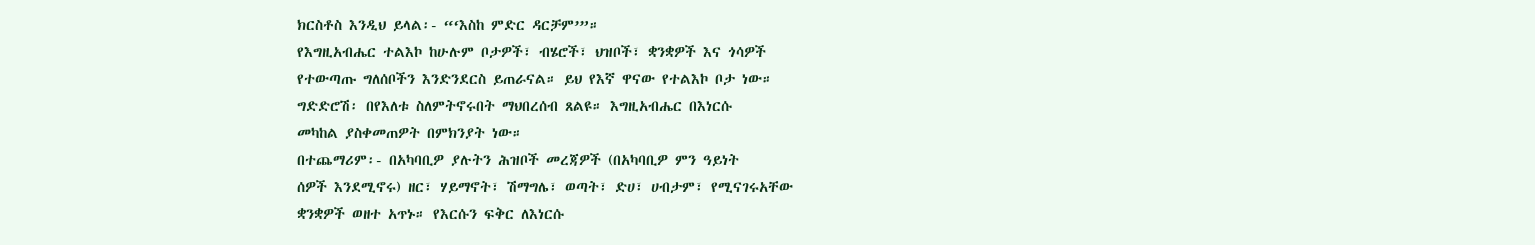ክርስቶስ እንዲህ ይላል፡- “‘እስከ ምድር ዳርቻም’”።
የእግዚአብሔር ተልእኮ ከሁሉም ቦታዎች፣ ብሄሮች፣ ህዝቦች፣ ቋንቋዎች እና ጎሳዎች
የተውጣጡ ግለሰቦችን እንድንደርስ ይጠራናል። ይህ የእኛ ዋናው የተልእኮ ቦታ ነው።
ግድድሮሽ፡ በየእለቱ ስለምትኖሩበት ማህበረሰብ ጸልዩ። እግዚአብሔር በእነርሱ
መካከል ያስቀመጠዎት በምክንያት ነው።
በተጨማሪም፡- በአካባቢዎ ያሉትን ሕዝቦች መረጃዎች (በአካባቢዎ ምን ዓይነት
ሰዎች እንደሚኖሩ) ዘር፣ ሃይማኖት፣ ሽማግሌ፣ ወጣት፣ ድሀ፣ ሀብታም፣ የሚናገሩአቸው
ቋንቋዎች ወዘተ አጥኑ። የእርሱን ፍቅር ለእነርሱ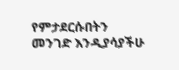የምታደርሱበትን መንገድ እንዲያሳያችሁ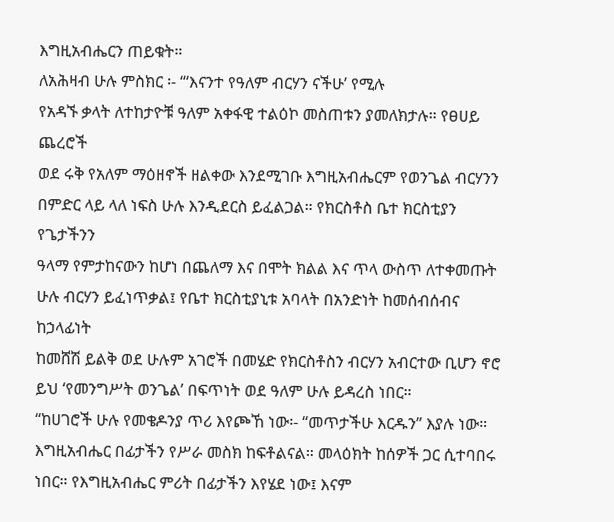እግዚአብሔርን ጠይቁት።
ለአሕዛብ ሁሉ ምስክር ፡- “‘እናንተ የዓለም ብርሃን ናችሁ’ የሚሉ
የአዳኙ ቃላት ለተከታዮቹ ዓለም አቀፋዊ ተልዕኮ መስጠቱን ያመለክታሉ። የፀሀይ ጨረሮች
ወደ ሩቅ የአለም ማዕዘኖች ዘልቀው እንደሚገቡ እግዚአብሔርም የወንጌል ብርሃንን
በምድር ላይ ላለ ነፍስ ሁሉ እንዲደርስ ይፈልጋል። የክርስቶስ ቤተ ክርስቲያን የጌታችንን
ዓላማ የምታከናውን ከሆነ በጨለማ እና በሞት ክልል እና ጥላ ውስጥ ለተቀመጡት
ሁሉ ብርሃን ይፈነጥቃል፤ የቤተ ክርስቲያኒቱ አባላት በአንድነት ከመሰብሰብና ከኃላፊነት
ከመሸሽ ይልቅ ወደ ሁሉም አገሮች በመሄድ የክርስቶስን ብርሃን አብርተው ቢሆን ኖሮ
ይህ ‘የመንግሥት ወንጌል’ በፍጥነት ወደ ዓለም ሁሉ ይዳረስ ነበር።
“ከሀገሮች ሁሉ የመቄዶንያ ጥሪ እየጮኸ ነው፡- “መጥታችሁ እርዱን” እያሉ ነው።
እግዚአብሔር በፊታችን የሥራ መስክ ከፍቶልናል። መላዕክት ከሰዎች ጋር ሲተባበሩ
ነበር። የእግዚአብሔር ምሪት በፊታችን እየሄደ ነው፤ እናም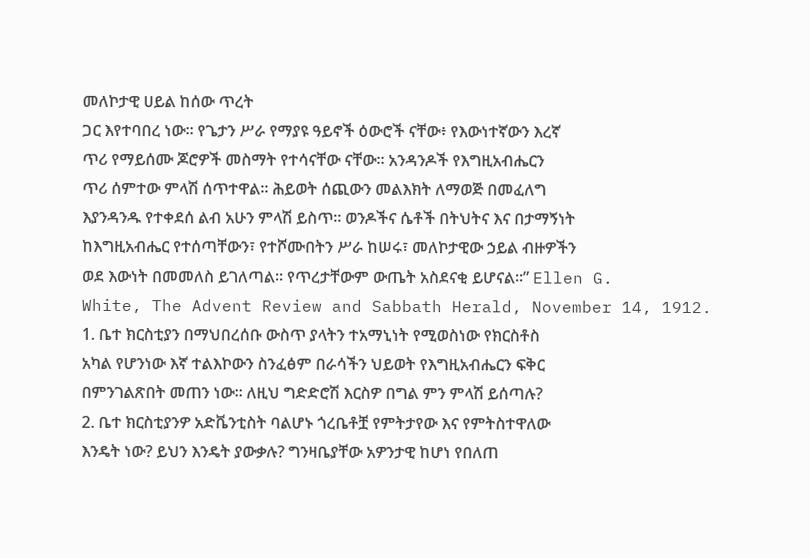መለኮታዊ ሀይል ከሰው ጥረት
ጋር እየተባበረ ነው። የጌታን ሥራ የማያዩ ዓይኖች ዕውሮች ናቸው፥ የእውነተኛውን እረኛ
ጥሪ የማይሰሙ ጆሮዎች መስማት የተሳናቸው ናቸው። አንዳንዶች የእግዚአብሔርን
ጥሪ ሰምተው ምላሽ ሰጥተዋል። ሕይወት ሰጪውን መልእክት ለማወጅ በመፈለግ
እያንዳንዱ የተቀደሰ ልብ አሁን ምላሽ ይስጥ። ወንዶችና ሴቶች በትህትና እና በታማኝነት
ከእግዚአብሔር የተሰጣቸውን፣ የተሾሙበትን ሥራ ከሠሩ፣ መለኮታዊው ኃይል ብዙዎችን
ወደ እውነት በመመለስ ይገለጣል። የጥረታቸውም ውጤት አስደናቂ ይሆናል።” Ellen G.
White, The Advent Review and Sabbath Herald, November 14, 1912.
1. ቤተ ክርስቲያን በማህበረሰቡ ውስጥ ያላትን ተአማኒነት የሚወስነው የክርስቶስ
አካል የሆንነው እኛ ተልእኮውን ስንፈፅም በራሳችን ህይወት የእግዚአብሔርን ፍቅር
በምንገልጽበት መጠን ነው። ለዚህ ግድድሮሽ እርስዎ በግል ምን ምላሽ ይሰጣሉ?
2. ቤተ ክርስቲያንዎ አድቬንቲስት ባልሆኑ ጎረቤቶቿ የምትታየው እና የምትስተዋለው
እንዴት ነው? ይህን እንዴት ያውቃሉ? ግንዛቤያቸው አዎንታዊ ከሆነ የበለጠ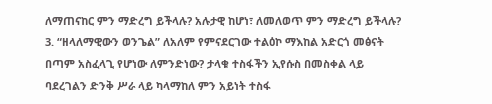ለማጠናከር ምን ማድረግ ይችላሉ? አሉታዊ ከሆነ፣ ለመለወጥ ምን ማድረግ ይችላሉ?
3. “ዘላለማዊውን ወንጌል” ለአለም የምናደርገው ተልዕኮ ማእከል አድርጎ መፅናት
በጣም አስፈላጊ የሆነው ለምንድነው? ታላቁ ተስፋችን ኢየሱስ በመስቀል ላይ
ባደረገልን ድንቅ ሥራ ላይ ካላማከለ ምን አይነት ተስፋ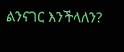ልንናገር እንችላለን?